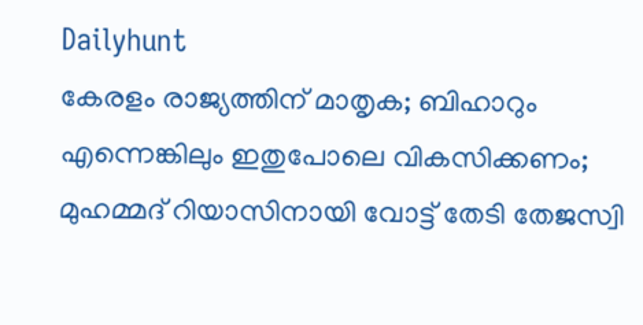Dailyhunt
കേരളം രാജ്യത്തിന് മാതൃക; ബിഹാറും എന്നെങ്കിലും ഇതുപോലെ വികസിക്കണം; മുഹമ്മദ് റിയാസിനായി വോട്ട് തേടി തേജസ്വി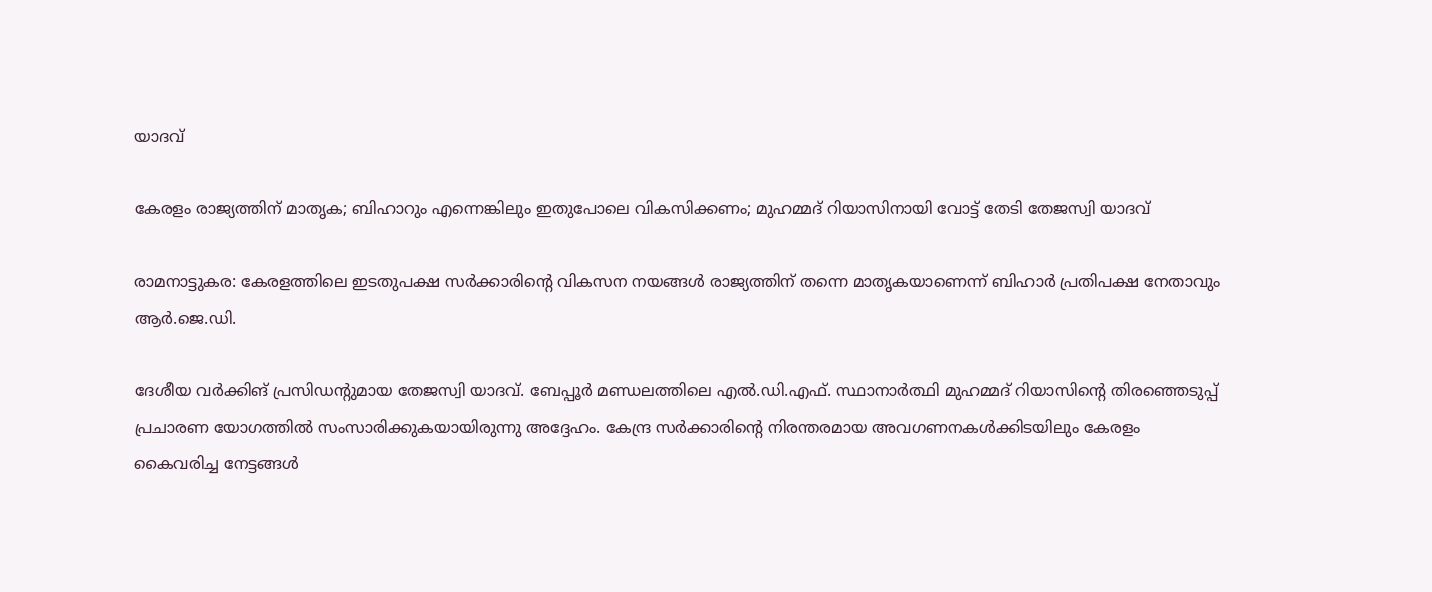യാദവ്

കേരളം രാജ്യത്തിന് മാതൃക; ബിഹാറും എന്നെങ്കിലും ഇതുപോലെ വികസിക്കണം; മുഹമ്മദ് റിയാസിനായി വോട്ട് തേടി തേജസ്വി യാദവ്

രാമനാട്ടുകര: കേരളത്തിലെ ഇടതുപക്ഷ സര്‍ക്കാരിന്റെ വികസന നയങ്ങള്‍ രാജ്യത്തിന് തന്നെ മാതൃകയാണെന്ന് ബിഹാര്‍ പ്രതിപക്ഷ നേതാവും ആര്‍.ജെ.ഡി.

ദേശീയ വര്‍ക്കിങ് പ്രസിഡന്റുമായ തേജസ്വി യാദവ്. ബേപ്പൂര്‍ മണ്ഡലത്തിലെ എല്‍.ഡി.എഫ്. സ്ഥാനാര്‍ത്ഥി മുഹമ്മദ് റിയാസിന്റെ തിരഞ്ഞെടുപ്പ് പ്രചാരണ യോഗത്തില്‍ സംസാരിക്കുകയായിരുന്നു അദ്ദേഹം. കേന്ദ്ര സര്‍ക്കാരിന്റെ നിരന്തരമായ അവഗണനകള്‍ക്കിടയിലും കേരളം കൈവരിച്ച നേട്ടങ്ങള്‍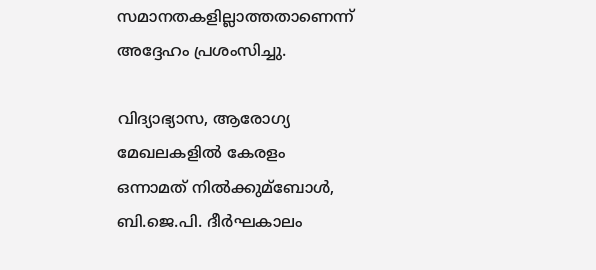സമാനതകളില്ലാത്തതാണെന്ന് അദ്ദേഹം പ്രശംസിച്ചു.

വിദ്യാഭ്യാസ, ആരോഗ്യ മേഖലകളില്‍ കേരളം ഒന്നാമത് നില്‍ക്കുമ്ബോള്‍, ബി.ജെ.പി. ദീര്‍ഘകാലം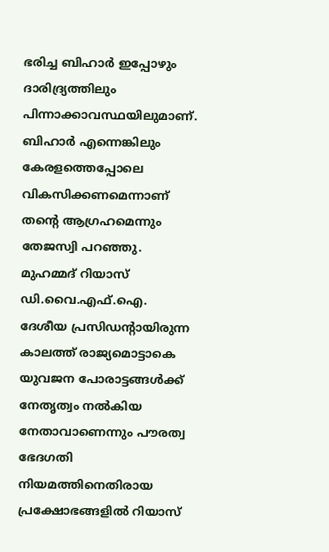ഭരിച്ച ബിഹാര്‍ ഇപ്പോഴും ദാരിദ്ര്യത്തിലും പിന്നാക്കാവസ്ഥയിലുമാണ്. ബിഹാര്‍ എന്നെങ്കിലും കേരളത്തെപ്പോലെ വികസിക്കണമെന്നാണ് തന്റെ ആഗ്രഹമെന്നും തേജസ്വി പറഞ്ഞു. മുഹമ്മദ് റിയാസ് ഡി.വൈ.എഫ്.ഐ. ദേശീയ പ്രസിഡന്റായിരുന്ന കാലത്ത് രാജ്യമൊട്ടാകെ യുവജന പോരാട്ടങ്ങള്‍ക്ക് നേതൃത്വം നല്‍കിയ നേതാവാണെന്നും പൗരത്വ ഭേദഗതി നിയമത്തിനെതിരായ പ്രക്ഷോഭങ്ങളില്‍ റിയാസ്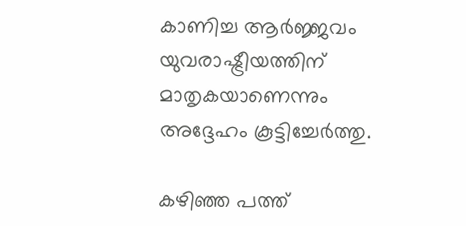കാണിച്ച ആര്‍ജ്ജവം യുവരാഷ്ട്രീയത്തിന് മാതൃകയാണെന്നും അദ്ദേഹം കൂട്ടിച്ചേര്‍ത്തു.

കഴിഞ്ഞ പത്ത്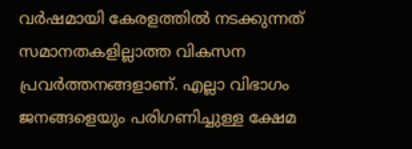വര്‍ഷമായി കേരളത്തില്‍ നടക്കുന്നത് സമാനതകളില്ലാത്ത വികസന പ്രവര്‍ത്തനങ്ങളാണ്. എല്ലാ വിഭാഗം ജനങ്ങളെയും പരിഗണിച്ചുള്ള ക്ഷേമ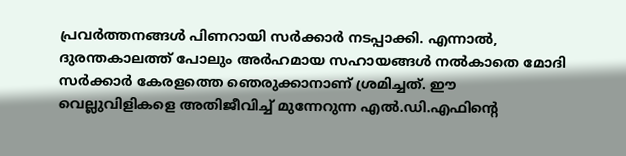പ്രവര്‍ത്തനങ്ങള്‍ പിണറായി സര്‍ക്കാര്‍ നടപ്പാക്കി. എന്നാല്‍, ദുരന്തകാലത്ത് പോലും അര്‍ഹമായ സഹായങ്ങള്‍ നല്‍കാതെ മോദി സര്‍ക്കാര്‍ കേരളത്തെ ഞെരുക്കാനാണ് ശ്രമിച്ചത്. ഈ വെല്ലുവിളികളെ അതിജീവിച്ച്‌ മുന്നേറുന്ന എല്‍.ഡി.എഫിന്റെ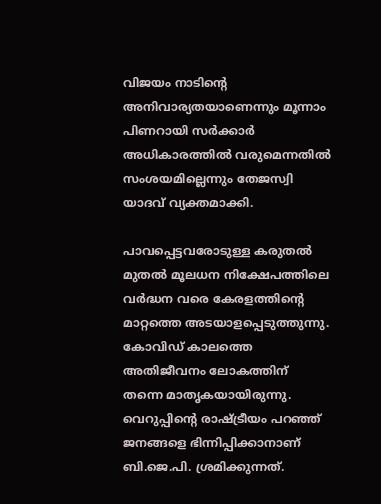വിജയം നാടിന്റെ അനിവാര്യതയാണെന്നും മൂന്നാം പിണറായി സര്‍ക്കാര്‍ അധികാരത്തില്‍ വരുമെന്നതില്‍ സംശയമില്ലെന്നും തേജസ്വി യാദവ് വ്യക്തമാക്കി.

പാവപ്പെട്ടവരോടുള്ള കരുതല്‍ മുതല്‍ മൂലധന നിക്ഷേപത്തിലെ വര്‍ദ്ധന വരെ കേരളത്തിന്റെ മാറ്റത്തെ അടയാളപ്പെടുത്തുന്നു. കോവിഡ് കാലത്തെ അതിജീവനം ലോകത്തിന് തന്നെ മാതൃകയായിരുന്നു. വെറുപ്പിന്റെ രാഷ്ട്രീയം പറഞ്ഞ് ജനങ്ങളെ ഭിന്നിപ്പിക്കാനാണ് ബി.ജെ.പി. ശ്രമിക്കുന്നത്.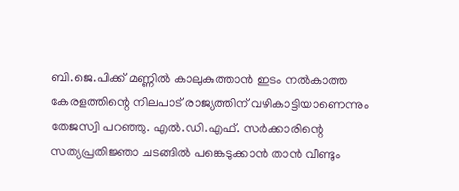ബി.ജെ.പിക്ക് മണ്ണില്‍ കാലുകുത്താന്‍ ഇടം നല്‍കാത്ത കേരളത്തിന്റെ നിലപാട് രാജ്യത്തിന് വഴികാട്ടിയാണെന്നും തേജസ്വി പറഞ്ഞു. എല്‍.ഡി.എഫ്. സര്‍ക്കാരിന്റെ സത്യപ്രതിജ്ഞാ ചടങ്ങില്‍ പങ്കെടുക്കാന്‍ താന്‍ വീണ്ടും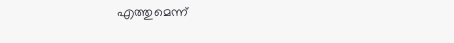എത്തുമെന്ന്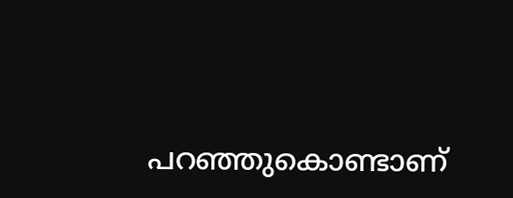പറഞ്ഞുകൊണ്ടാണ്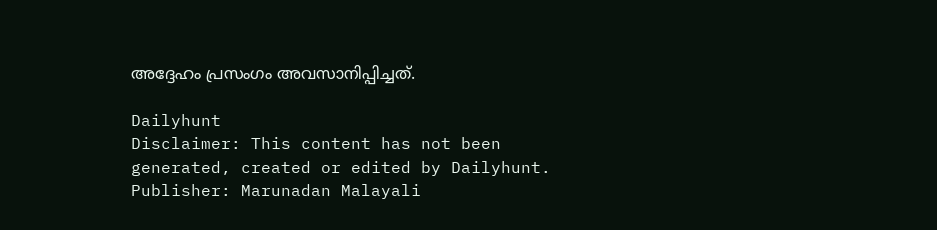അദ്ദേഹം പ്രസംഗം അവസാനിപ്പിച്ചത്.

Dailyhunt
Disclaimer: This content has not been generated, created or edited by Dailyhunt. Publisher: Marunadan Malayali